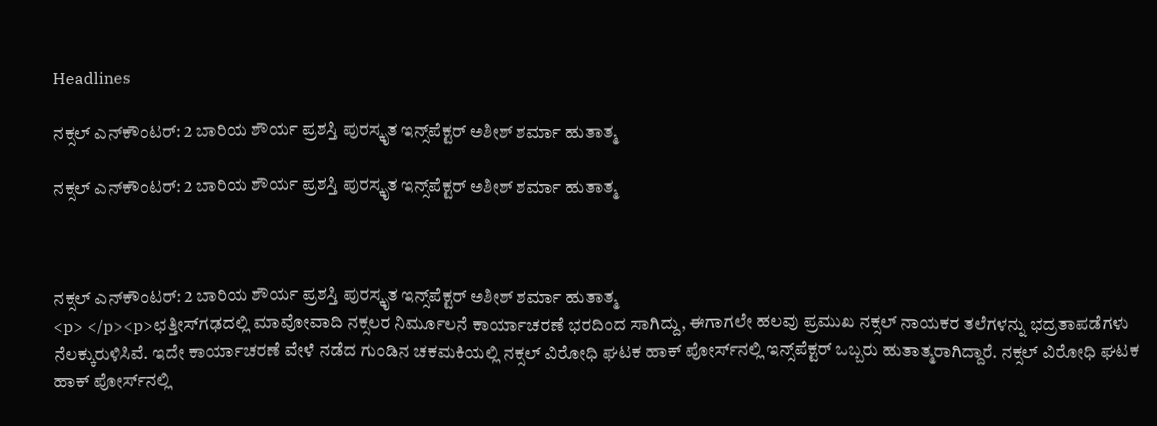Headlines

ನಕ್ಸಲ್ ಎನ್‌ಕೌಂಟರ್: 2 ಬಾರಿಯ ಶೌರ್ಯ ಪ್ರಶಸ್ತಿ ಪುರಸ್ಕೃತ ಇನ್ಸ್‌ಪೆಕ್ಟರ್ ಅಶೀಶ್ ಶರ್ಮಾ ಹುತಾತ್ಮ

ನಕ್ಸಲ್ ಎನ್‌ಕೌಂಟರ್: 2 ಬಾರಿಯ ಶೌರ್ಯ ಪ್ರಶಸ್ತಿ ಪುರಸ್ಕೃತ ಇನ್ಸ್‌ಪೆಕ್ಟರ್ ಅಶೀಶ್ ಶರ್ಮಾ ಹುತಾತ್ಮ



ನಕ್ಸಲ್ ಎನ್‌ಕೌಂಟರ್: 2 ಬಾರಿಯ ಶೌರ್ಯ ಪ್ರಶಸ್ತಿ ಪುರಸ್ಕೃತ ಇನ್ಸ್‌ಪೆಕ್ಟರ್ ಅಶೀಶ್ ಶರ್ಮಾ ಹುತಾತ್ಮ
<p> </p><p>ಛತ್ತೀಸ್‌ಗಢದಲ್ಲಿ ಮಾವೋವಾದಿ ನಕ್ಸಲರ ನಿರ್ಮೂಲನೆ ಕಾರ್ಯಾಚರಣೆ ಭರದಿಂದ ಸಾಗಿದ್ದು, ಈಗಾಗಲೇ ಹಲವು ಪ್ರಮುಖ ನಕ್ಸಲ್ ನಾಯಕರ ತಲೆಗಳನ್ನು ಭದ್ರತಾಪಡೆಗಳು ನೆಲಕ್ಕುರುಳಿಸಿವೆ. ಇದೇ ಕಾರ್ಯಾಚರಣೆ ವೇಳೆ ನಡೆದ ಗುಂಡಿನ ಚಕಮಕಿಯಲ್ಲಿ ನಕ್ಸಲ್ ವಿರೋಧಿ ಘಟಕ ಹಾಕ್ ಪೋರ್ಸ್‌ನಲ್ಲಿ ಇನ್ಸ್‌ಪೆಕ್ಟರ್ ಒಬ್ಬರು ಹುತಾತ್ಮರಾಗಿದ್ದಾರೆ. ನಕ್ಸಲ್ ವಿರೋಧಿ ಘಟಕ ಹಾಕ್ ಪೋರ್ಸ್‌ನಲ್ಲಿ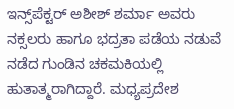ಇನ್ಸ್‌ಪೆಕ್ಟರ್ ಅಶೀಶ್ ಶರ್ಮಾ ಅವರು ನಕ್ಸಲರು ಹಾಗೂ ಭದ್ರತಾ ಪಡೆಯ ನಡುವೆ ನಡೆದ ಗುಂಡಿನ ಚಕಮಕಿಯಲ್ಲಿ ಹುತಾತ್ಮರಾಗಿದ್ದಾರೆ. ಮಧ್ಯಪ್ರದೇಶ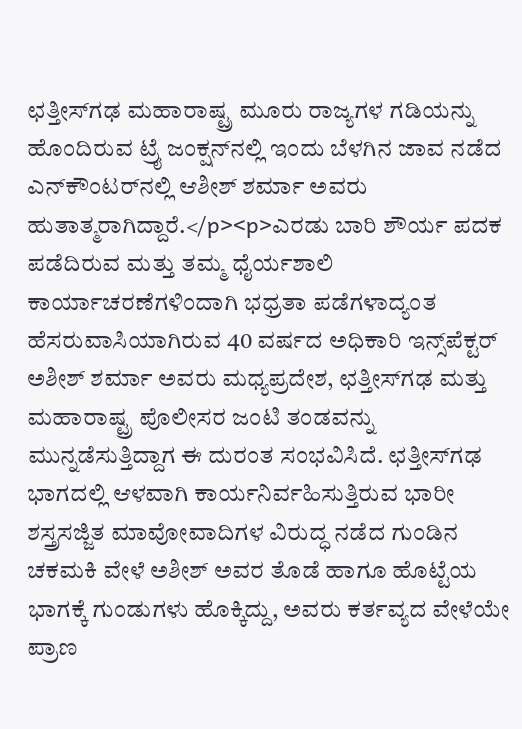ಛತ್ತೀಸ್‌ಗಢ ಮಹಾರಾಷ್ಟ್ರ ಮೂರು ರಾಜ್ಯಗಳ ಗಡಿಯನ್ನು ಹೊಂದಿರುವ ಟ್ರೈ ಜಂಕ್ಷನ್‌ನಲ್ಲಿ ಇಂದು ಬೆಳಗಿನ ಜಾವ ನಡೆದ ಎನ್‌ಕೌಂಟರ್‌ನಲ್ಲಿ ಆಶೀಶ್ ಶರ್ಮಾ ಅವರು ಹುತಾತ್ಮರಾಗಿದ್ದಾರೆ.</p><p>ಎರಡು ಬಾರಿ ಶೌರ್ಯ ಪದಕ ಪಡೆದಿರುವ ಮತ್ತು ತಮ್ಮ ಧೈರ್ಯಶಾಲಿ ಕಾರ್ಯಾಚರಣೆಗಳಿಂದಾಗಿ ಭಧ್ರತಾ ಪಡೆಗಳಾದ್ಯಂತ ಹೆಸರುವಾಸಿಯಾಗಿರುವ 40 ವರ್ಷದ ಅಧಿಕಾರಿ ಇನ್ಸ್‌ಪೆಕ್ಟರ್ ಅಶೀಶ್ ಶರ್ಮಾ ಅವರು ಮಧ್ಯಪ್ರದೇಶ, ಛತ್ತೀಸ್‌ಗಢ ಮತ್ತು ಮಹಾರಾಷ್ಟ್ರ ಪೊಲೀಸರ ಜಂಟಿ ತಂಡವನ್ನು ಮುನ್ನಡೆಸುತ್ತಿದ್ದಾಗ ಈ ದುರಂತ ಸಂಭವಿಸಿದೆ. ಛತ್ತೀಸ್‌ಗಢ ಭಾಗದಲ್ಲಿ ಆಳವಾಗಿ ಕಾರ್ಯನಿರ್ವಹಿಸುತ್ತಿರುವ ಭಾರೀ ಶಸ್ತ್ರಸಜ್ಜಿತ ಮಾವೋವಾದಿಗಳ ವಿರುದ್ಧ ನಡೆದ ಗುಂಡಿನ ಚಕಮಕಿ ವೇಳೆ ಅಶೀಶ್ ಅವರ ತೊಡೆ ಹಾಗೂ ಹೊಟ್ಟೆಯ ಭಾಗಕ್ಕೆ ಗುಂಡುಗಳು ಹೊಕ್ಕಿದ್ದು, ಅವರು ಕರ್ತವ್ಯದ ವೇಳೆಯೇ ಪ್ರಾಣ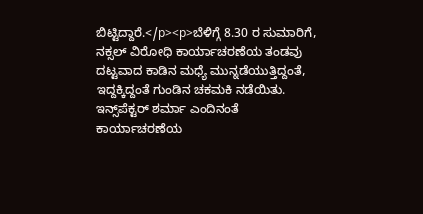ಬಿಟ್ಟಿದ್ದಾರೆ.</p><p>ಬೆಳಿಗ್ಗೆ 8.30 ರ ಸುಮಾರಿಗೆ, ನಕ್ಸಲ್ ವಿರೋಧಿ ಕಾರ್ಯಾಚರಣೆಯ ತಂಡವು ದಟ್ಟವಾದ ಕಾಡಿನ ಮಧ್ಯೆ ಮುನ್ನಡೆಯುತ್ತಿದ್ದಂತೆ, ಇದ್ದಕ್ಕಿದ್ದಂತೆ ಗುಂಡಿನ ಚಕಮಕಿ ನಡೆಯಿತು. ಇನ್ಸ್‌ಪೆಕ್ಟರ್ ಶರ್ಮಾ ಎಂದಿನಂತೆ ಕಾರ್ಯಾಚರಣೆಯ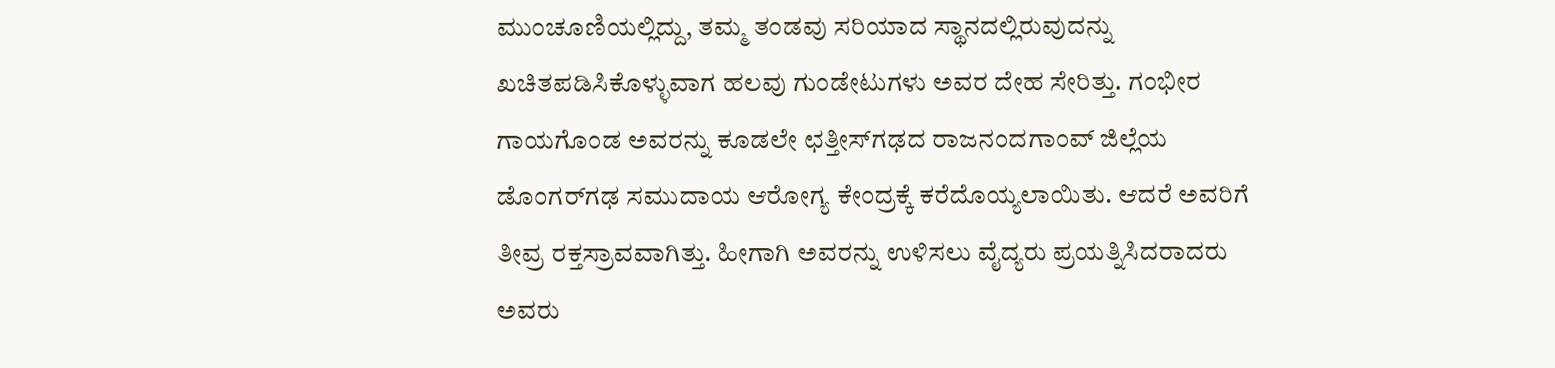ಮುಂಚೂಣಿಯಲ್ಲಿದ್ದು, ತಮ್ಮ ತಂಡವು ಸರಿಯಾದ ಸ್ಥಾನದಲ್ಲಿರುವುದನ್ನು ಖಚಿತಪಡಿಸಿಕೊಳ್ಳುವಾಗ ಹಲವು ಗುಂಡೇಟುಗಳು ಅವರ ದೇಹ ಸೇರಿತ್ತು. ಗಂಭೀರ ಗಾಯಗೊಂಡ ಅವರನ್ನು ಕೂಡಲೇ ಛತ್ತೀಸ್‌ಗಢದ ರಾಜನಂದಗಾಂವ್ ಜಿಲ್ಲೆಯ ಡೊಂಗರ್‌ಗಢ ಸಮುದಾಯ ಆರೋಗ್ಯ ಕೇಂದ್ರಕ್ಕೆ ಕರೆದೊಯ್ಯಲಾಯಿತು. ಆದರೆ ಅವರಿಗೆ ತೀವ್ರ ರಕ್ತಸ್ರಾವವಾಗಿತ್ತು. ಹೀಗಾಗಿ ಅವರನ್ನು ಉಳಿಸಲು ವೈದ್ಯರು ಪ್ರಯತ್ನಿಸಿದರಾದರು ಅವರು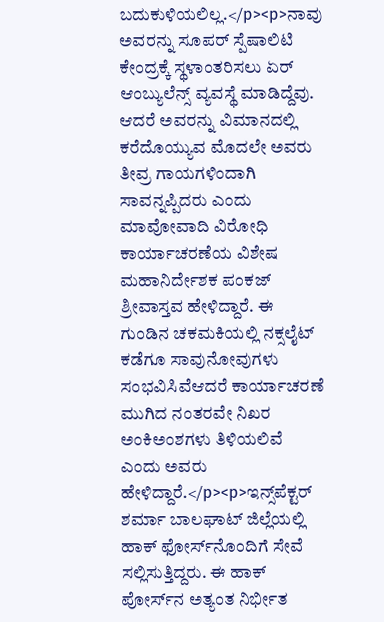ಬದುಕುಳಿಯಲಿಲ್ಲ.</p><p>ನಾವು ಅವರನ್ನು ಸೂಪರ್ ಸ್ಪೆಷಾಲಿಟಿ ಕೇಂದ್ರಕ್ಕೆ ಸ್ಥಳಾಂತರಿಸಲು ಏರ್ ಆಂಬ್ಯುಲೆನ್ಸ್ ವ್ಯವಸ್ಥೆ ಮಾಡಿದ್ದೆವು. ಆದರೆ ಅವರನ್ನು ವಿಮಾನದಲ್ಲಿ ಕರೆದೊಯ್ಯುವ ಮೊದಲೇ ಅವರು ತೀವ್ರ ಗಾಯಗಳಿಂದಾಗಿ ಸಾವನ್ನಪ್ಪಿದರು ಎಂದು ಮಾವೋವಾದಿ ವಿರೋಧಿ ಕಾರ್ಯಾಚರಣೆಯ ವಿಶೇಷ ಮಹಾನಿರ್ದೇಶಕ ಪಂಕಜ್ ಶ್ರೀವಾಸ್ತವ ಹೇಳಿದ್ದಾರೆ. ಈ ಗುಂಡಿನ ಚಕಮಕಿಯಲ್ಲಿ ನಕ್ಸಲೈಟ್‌ ಕಡೆಗೂ ಸಾವುನೋವುಗಳು ಸಂಭವಿಸಿವೆಆದರೆ ಕಾರ್ಯಾಚರಣೆ ಮುಗಿದ ನಂತರವೇ ನಿಖರ ಅಂಕಿಅಂಶಗಳು ತಿಳಿಯಲಿವೆ ಎಂದು ಅವರು ಹೇಳಿದ್ದಾರೆ.</p><p>ಇನ್ಸ್‌ಪೆಕ್ಟರ್ ಶರ್ಮಾ ಬಾಲಘಾಟ್ ಜಿಲ್ಲೆಯಲ್ಲಿ ಹಾಕ್ ಫೋರ್ಸ್‌ನೊಂದಿಗೆ ಸೇವೆ ಸಲ್ಲಿಸುತ್ತಿದ್ದರು. ಈ ಹಾಕ್ ಪೋರ್ಸ್‌ನ ಅತ್ಯಂತ ನಿರ್ಭೀತ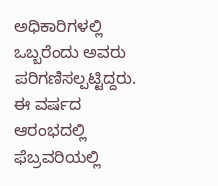ಅಧಿಕಾರಿಗಳಲ್ಲಿ ಒಬ್ಬರೆಂದು ಅವರು ಪರಿಗಣಿಸಲ್ಪಟ್ಟಿದ್ದರು. ಈ ವರ್ಷದ ಆರಂಭದಲ್ಲಿ ಫೆಬ್ರವರಿಯಲ್ಲಿ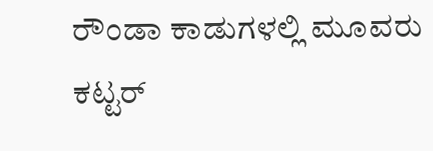ರೌಂಡಾ ಕಾಡುಗಳಲ್ಲಿ ಮೂವರು ಕಟ್ಟರ್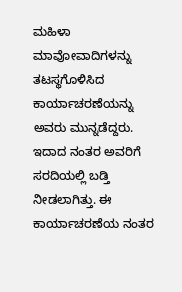ಮಹಿಳಾ ಮಾವೋವಾದಿಗಳನ್ನು ತಟಸ್ಥಗೊಳಿಸಿದ ಕಾರ್ಯಾಚರಣೆಯನ್ನು ಅವರು ಮುನ್ನಡೆದ್ದರು. ಇದಾದ ನಂತರ ಅವರಿಗೆ ಸರದಿಯಲ್ಲಿ ಬಡ್ತಿ ನೀಡಲಾಗಿತ್ತು. ಈ ಕಾರ್ಯಾಚರಣೆಯ ನಂತರ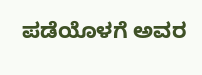ಪಡೆಯೊಳಗೆ ಅವರ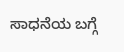ಸಾಧನೆಯ ಬಗ್ಗೆ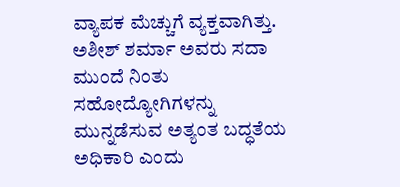ವ್ಯಾಪಕ ಮೆಚ್ಚುಗೆ ವ್ಯಕ್ತವಾಗಿತ್ತು. ಅಶೀಶ್ ಶರ್ಮಾ ಅವರು ಸದಾ ಮುಂದೆ ನಿಂತು ಸಹೋದ್ಯೋಗಿಗಳನ್ನು ಮುನ್ನಡೆಸುವ ಅತ್ಯಂತ ಬದ್ಧತೆಯ ಅಧಿಕಾರಿ ಎಂದು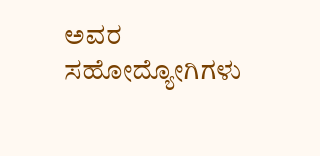ಅವರ ಸಹೋದ್ಯೋಗಿಗಳು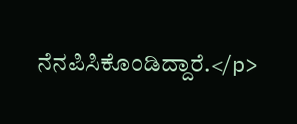ನೆನಪಿಸಿಕೊಂಡಿದ್ದಾರೆ.</p>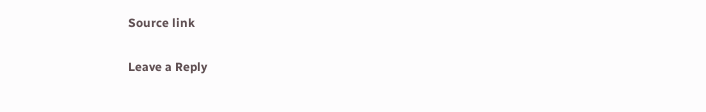Source link

Leave a Reply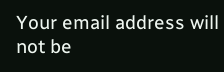Your email address will not be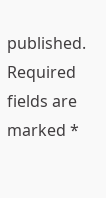published. Required fields are marked *